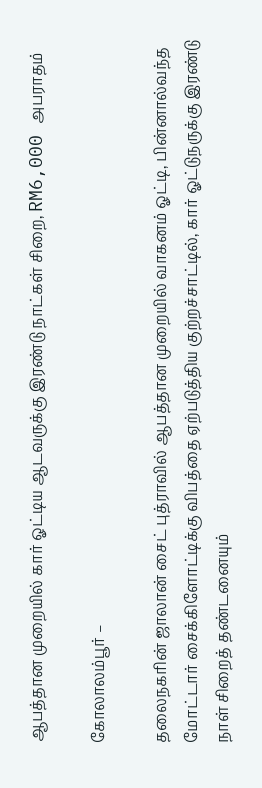ஆபத்தான முறையில் கார் ஓட்டிய ஆடவருக்கு இரண்டு நாட்கள் சிறை, RM6,000 அபராதம்

கோலாலம்பூர் –

தலைநகரின் ஜாலான் சைட் புத்ராவில் ஆபத்தான முறையில் வாகனம் ஓட்டி, பின்னால்வந்த மோட்டார் சைக்கிளோட்டிக்கு விபத்தை ஏற்படுத்திய குற்றச்சாட்டில், கார் ஓட்டுநருக்கு இரண்டு நாள் சிறைத் தண்டனையும்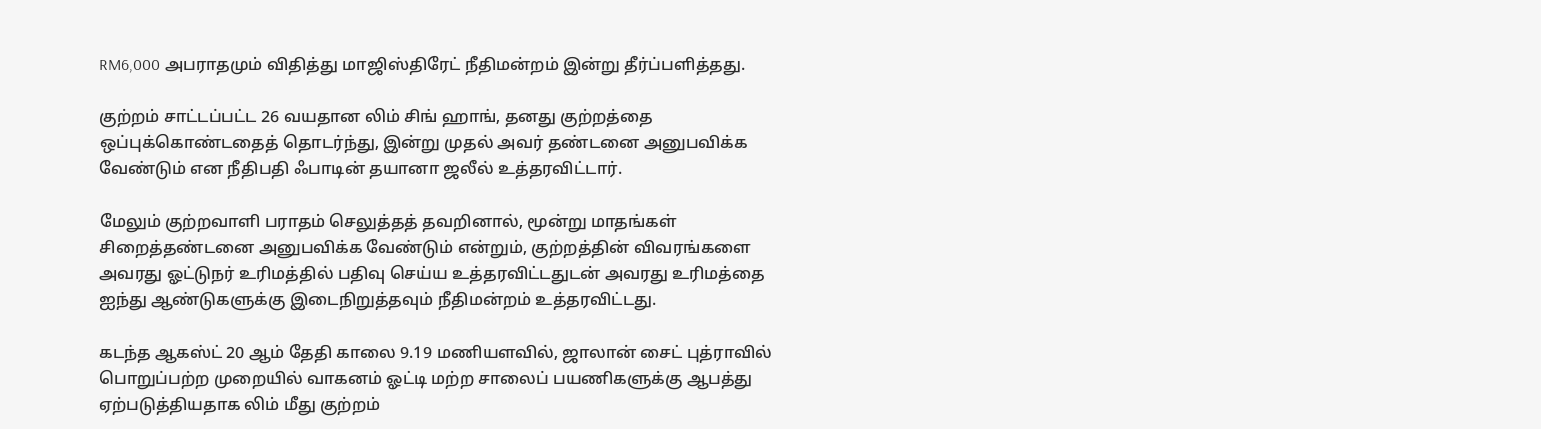RM6,000 அபராதமும் விதித்து மாஜிஸ்திரேட் நீதிமன்றம் இன்று தீர்ப்பளித்தது.

குற்றம் சாட்டப்பட்ட 26 வயதான லிம் சிங் ஹாங், தனது குற்றத்தை ஒப்புக்கொண்டதைத் தொடர்ந்து, இன்று முதல் அவர் தண்டனை அனுபவிக்க வேண்டும் என நீதிபதி ஃபாடின் தயானா ஜலீல் உத்தரவிட்டார்.

மேலும் குற்றவாளி பராதம் செலுத்தத் தவறினால், மூன்று மாதங்கள் சிறைத்தண்டனை அனுபவிக்க வேண்டும் என்றும், குற்றத்தின் விவரங்களை அவரது ஓட்டுநர் உரிமத்தில் பதிவு செய்ய உத்தரவிட்டதுடன் அவரது உரிமத்தை ஐந்து ஆண்டுகளுக்கு இடைநிறுத்தவும் நீதிமன்றம் உத்தரவிட்டது.

கடந்த ஆகஸ்ட் 20 ஆம் தேதி காலை 9.19 மணியளவில், ஜாலான் சைட் புத்ராவில் பொறுப்பற்ற முறையில் வாகனம் ஓட்டி மற்ற சாலைப் பயணிகளுக்கு ஆபத்து ஏற்படுத்தியதாக லிம் மீது குற்றம்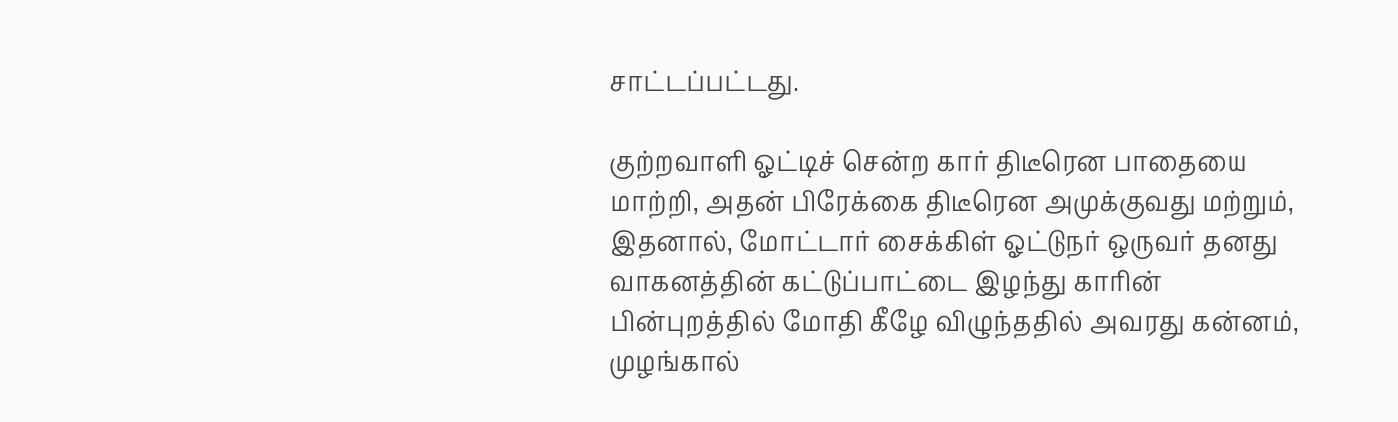சாட்டப்பட்டது.

குற்றவாளி ஓட்டிச் சென்ற கார் திடீரென பாதையை மாற்றி, அதன் பிரேக்கை திடீரென அமுக்குவது மற்றும், இதனால், மோட்டார் சைக்கிள் ஓட்டுநர் ஒருவர் தனது வாகனத்தின் கட்டுப்பாட்டை இழந்து காரின் பின்புறத்தில் மோதி கீழே விழுந்ததில் அவரது கன்னம், முழங்கால்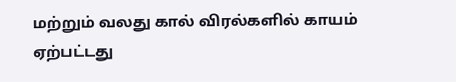மற்றும் வலது கால் விரல்களில் காயம் ஏற்பட்டது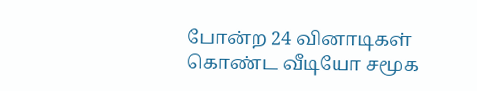போன்ற 24 வினாடிகள் கொண்ட வீடியோ சமூக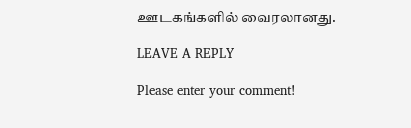ஊடகங்களில் வைரலானது.

LEAVE A REPLY

Please enter your comment!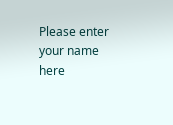Please enter your name here